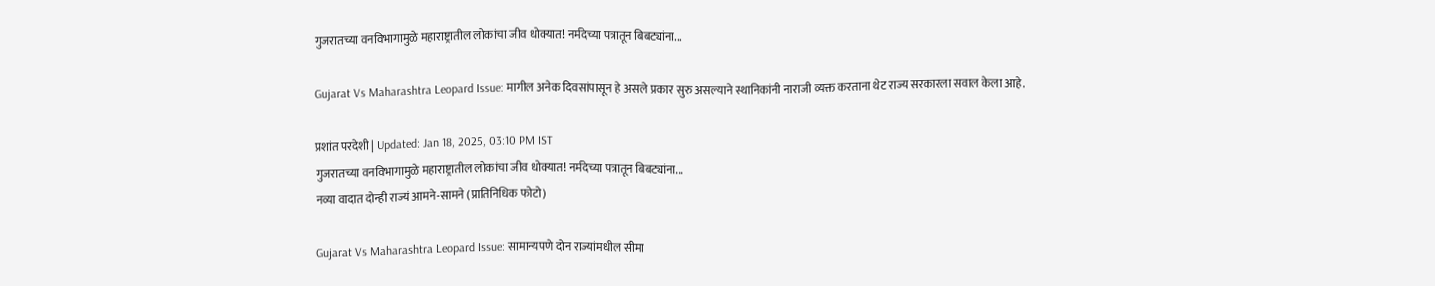गुजरातच्या वनविभागामुळे महाराष्ट्रातील लोकांचा जीव धोक्यात! नर्मदेच्या पत्रातून बिबट्यांना...

Gujarat Vs Maharashtra Leopard Issue: मागील अनेक दिवसांपासून हे असले प्रकार सुरु असल्याने स्थानिकांनी नाराजी व्यक्त करताना थेट राज्य सरकारला सवाल केला आहे.

प्रशांत परदेशी | Updated: Jan 18, 2025, 03:10 PM IST
गुजरातच्या वनविभागामुळे महाराष्ट्रातील लोकांचा जीव धोक्यात! नर्मदेच्या पत्रातून बिबट्यांना...
नव्या वादात दोन्ही राज्यं आमने-सामने (प्रातिनिधिक फोटो)

Gujarat Vs Maharashtra Leopard Issue: सामान्यपणे दोन राज्यांमधील सीमा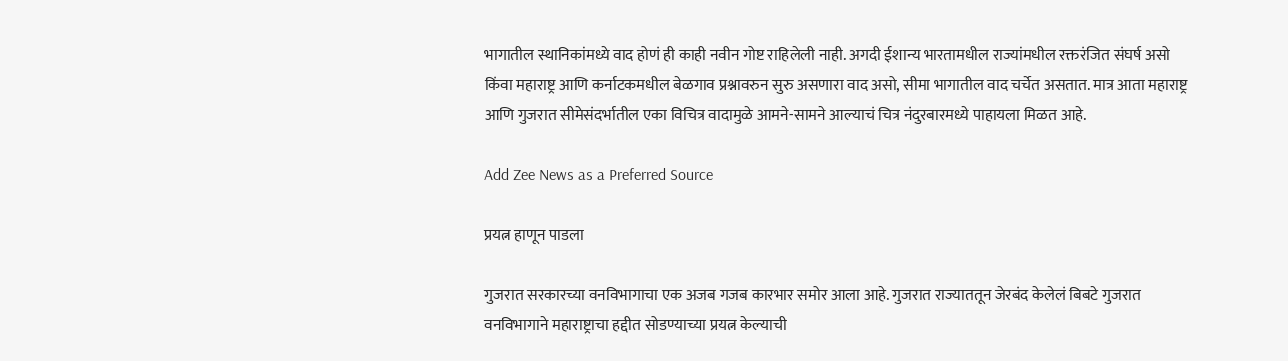भागातील स्थानिकांमध्ये वाद होणं ही काही नवीन गोष्ट राहिलेली नाही. अगदी ईशान्य भारतामधील राज्यांमधील रक्तरंजित संघर्ष असो किंवा महाराष्ट्र आणि कर्नाटकमधील बेळगाव प्रश्नावरुन सुरु असणारा वाद असो, सीमा भागातील वाद चर्चेत असतात. मात्र आता महाराष्ट्र आणि गुजरात सीमेसंदर्भातील एका विचित्र वादामुळे आमने-सामने आल्याचं चित्र नंदुरबारमध्ये पाहायला मिळत आहे.

Add Zee News as a Preferred Source

प्रयत्न हाणून पाडला

गुजरात सरकारच्या वनविभागाचा एक अजब गजब कारभार समोर आला आहे. गुजरात राज्याततून जेरबंद केलेलं बिबटे गुजरात वनविभागाने महाराष्ट्राचा हद्दीत सोडण्याच्या प्रयत्न केल्याची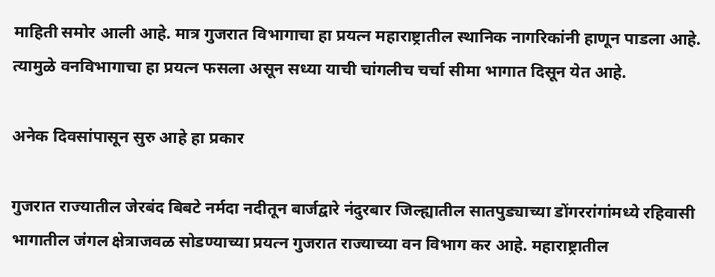माहिती समोर आली आहे. मात्र गुजरात विभागाचा हा प्रयत्न महाराष्ट्रातील स्थानिक नागरिकांनी हाणून पाडला आहे. त्यामुळे वनविभागाचा हा प्रयत्न फसला असून सध्या याची चांगलीच चर्चा सीमा भागात दिसून येत आहे.

अनेक दिवसांपासून सुरु आहे हा प्रकार

गुजरात राज्यातील जेरबंद बिबटे नर्मदा नदीतून बार्जद्वारे नंदुरबार जिल्ह्यातील सातपुड्याच्या डोंगररांगांमध्ये रहिवासी भागातील जंगल क्षेत्राजवळ सोडण्याच्या प्रयत्न गुजरात राज्याच्या वन विभाग कर आहे. महाराष्ट्रातील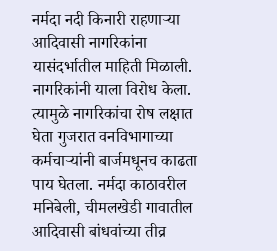नर्मदा नदी किनारी राहणाऱ्या आदिवासी नागरिकांना यासंदर्भातील माहिती मिळाली. नागरिकांनी याला विरोध केला. त्यामुळे नागरिकांचा रोष लक्षात घेता गुजरात वनविभागाच्या कर्मचाऱ्यांनी बार्जमधूनच काढता पाय घेतला. नर्मदा काठावरील मनिबेली, चीमलखेडी गावातील आदिवासी बांधवांच्या तीव्र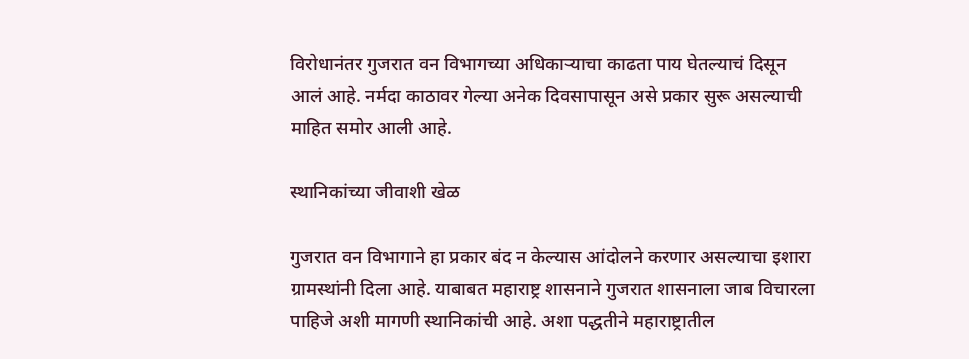विरोधानंतर गुजरात वन विभागच्या अधिकाऱ्याचा काढता पाय घेतल्याचं दिसून आलं आहे. नर्मदा काठावर गेल्या अनेक दिवसापासून असे प्रकार सुरू असल्याची माहित समोर आली आहे.

स्थानिकांच्या जीवाशी खेळ

गुजरात वन विभागाने हा प्रकार बंद न केल्यास आंदोलने करणार असल्याचा इशारा ग्रामस्थांनी दिला आहे. याबाबत महाराष्ट्र शासनाने गुजरात शासनाला जाब विचारला पाहिजे अशी मागणी स्थानिकांची आहे. अशा पद्धतीने महाराष्ट्रातील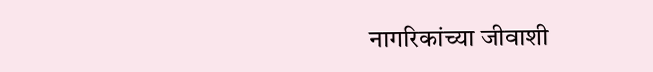नागरिकांच्या जीवाशी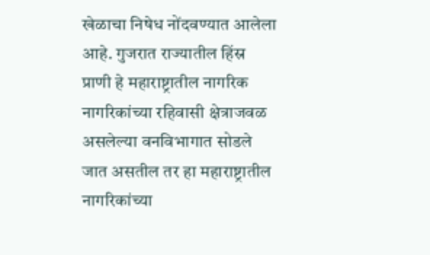खेळाचा निषेध नोंदवण्यात आलेला आहे. गुजरात राज्यातील हिंस्र प्राणी हे महाराष्ट्रातील नागरिक नागरिकांच्या रहिवासी क्षेत्राजवळ असलेल्या वनविभागात सोडले जात असतील तर हा महाराष्ट्रातील नागरिकांच्या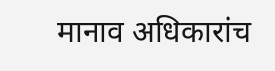मानाव अधिकारांच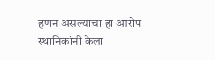हणन असल्याचा हा आरोप स्थानिकांनी केला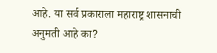आहे. या सर्व प्रकाराला महाराष्ट्र शासनाची अनुमती आहे का?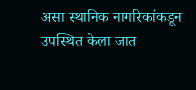असा स्थानिक नागरिकांकडून उपस्थित केला जात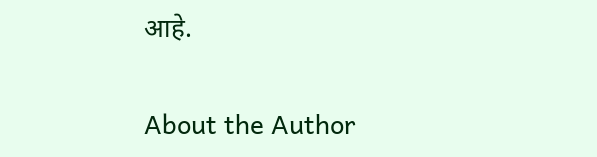आहे.

About the Author